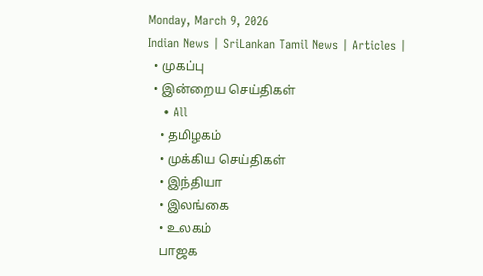Monday, March 9, 2026
Indian News | SriLankan Tamil News | Articles |
  • முகப்பு
  • இன்றைய செய்திகள்
    • All
    • தமிழகம்
    • முக்கிய செய்திகள்
    • இந்தியா
    • இலங்கை
    • உலகம்
    பாஜக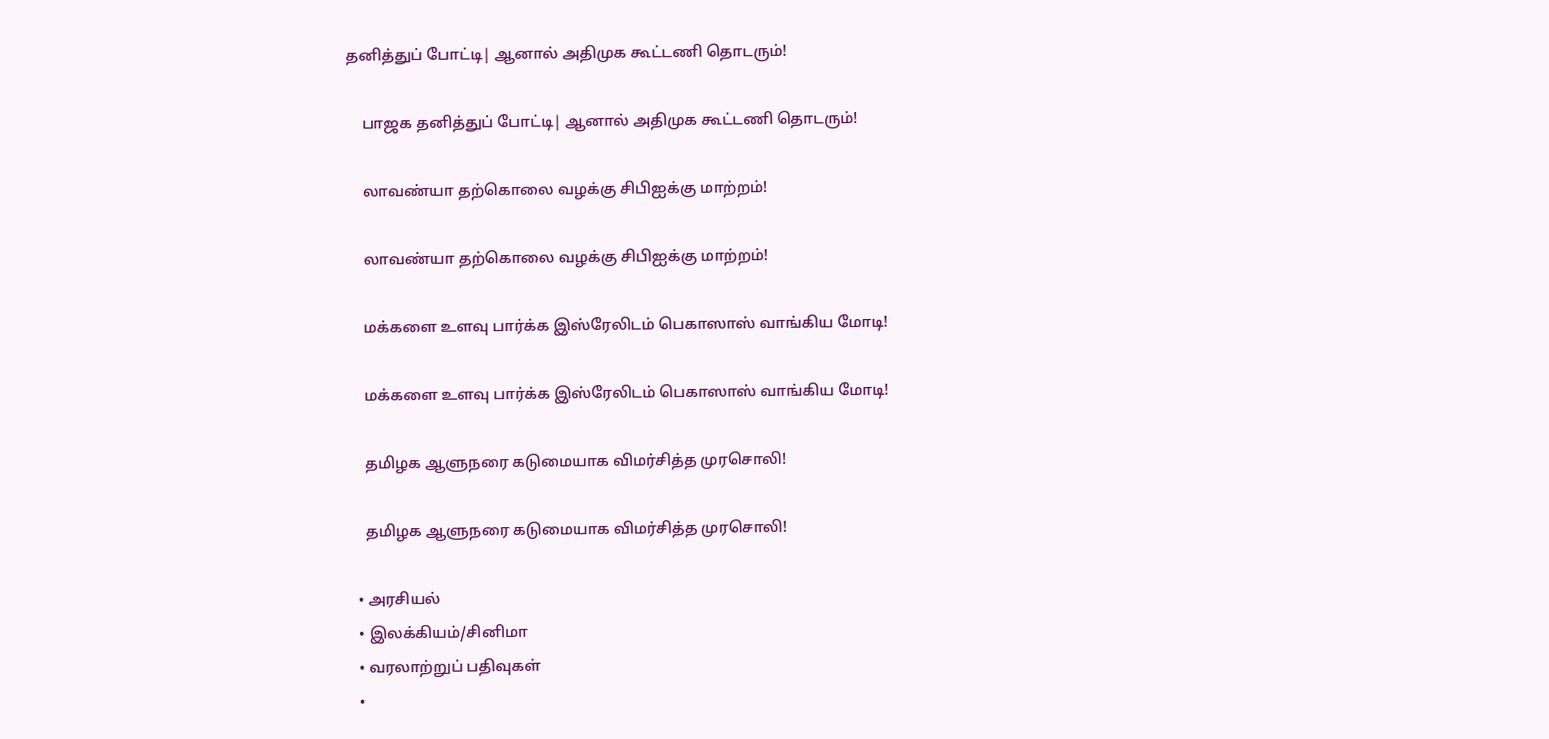தனித்துப் போட்டி| ஆனால் அதிமுக கூட்டணி தொடரும்!

    பாஜக தனித்துப் போட்டி| ஆனால் அதிமுக கூட்டணி தொடரும்!

    லாவண்யா தற்கொலை வழக்கு சிபிஐக்கு மாற்றம்!

    லாவண்யா தற்கொலை வழக்கு சிபிஐக்கு மாற்றம்!

    மக்களை உளவு பார்க்க இஸ்ரேலிடம் பெகாஸாஸ் வாங்கிய மோடி!

    மக்களை உளவு பார்க்க இஸ்ரேலிடம் பெகாஸாஸ் வாங்கிய மோடி!

    தமிழக ஆளுநரை கடுமையாக விமர்சித்த முரசொலி!

    தமிழக ஆளுநரை கடுமையாக விமர்சித்த முரசொலி!

  • அரசியல்
  • இலக்கியம்/சினிமா
  • வரலாற்றுப் பதிவுகள்
  •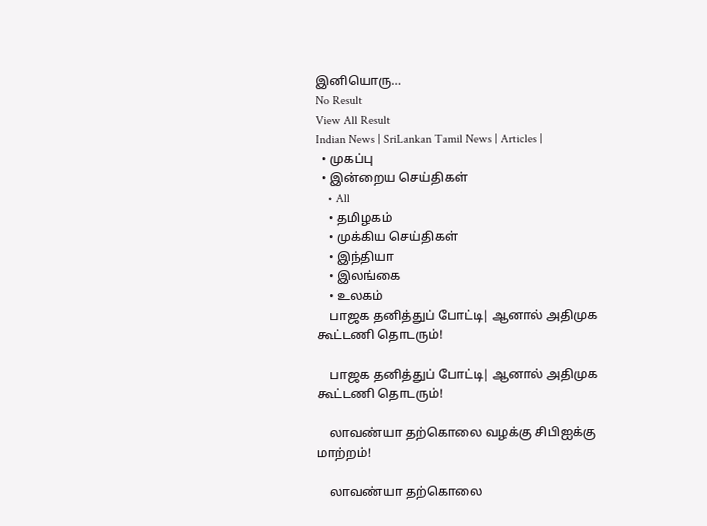இனியொரு…
No Result
View All Result
Indian News | SriLankan Tamil News | Articles |
  • முகப்பு
  • இன்றைய செய்திகள்
    • All
    • தமிழகம்
    • முக்கிய செய்திகள்
    • இந்தியா
    • இலங்கை
    • உலகம்
    பாஜக தனித்துப் போட்டி| ஆனால் அதிமுக கூட்டணி தொடரும்!

    பாஜக தனித்துப் போட்டி| ஆனால் அதிமுக கூட்டணி தொடரும்!

    லாவண்யா தற்கொலை வழக்கு சிபிஐக்கு மாற்றம்!

    லாவண்யா தற்கொலை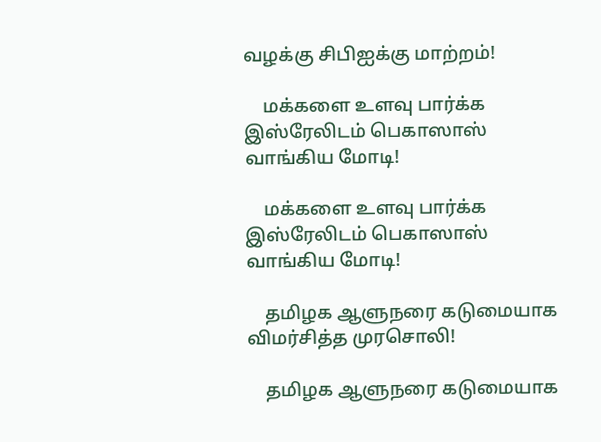வழக்கு சிபிஐக்கு மாற்றம்!

    மக்களை உளவு பார்க்க இஸ்ரேலிடம் பெகாஸாஸ் வாங்கிய மோடி!

    மக்களை உளவு பார்க்க இஸ்ரேலிடம் பெகாஸாஸ் வாங்கிய மோடி!

    தமிழக ஆளுநரை கடுமையாக விமர்சித்த முரசொலி!

    தமிழக ஆளுநரை கடுமையாக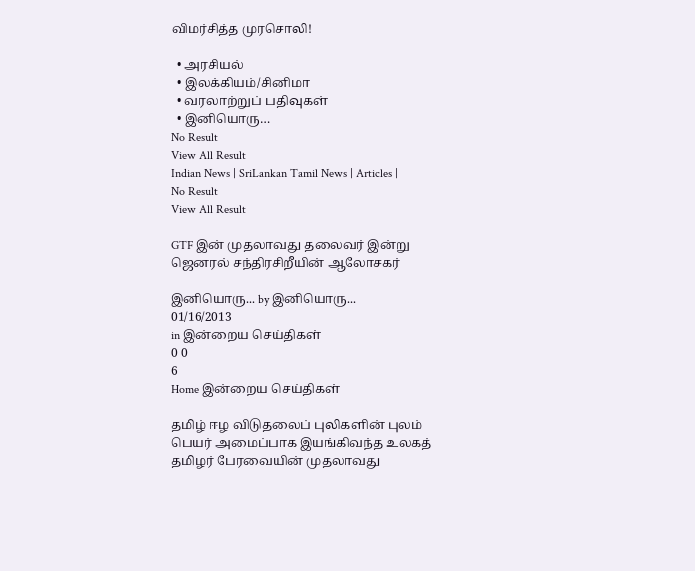விமர்சித்த முரசொலி!

  • அரசியல்
  • இலக்கியம்/சினிமா
  • வரலாற்றுப் பதிவுகள்
  • இனியொரு…
No Result
View All Result
Indian News | SriLankan Tamil News | Articles |
No Result
View All Result

GTF இன் முதலாவது தலைவர் இன்று ஜெனரல் சந்திரசிறீயின் ஆலோசகர்

இனியொரு... by இனியொரு...
01/16/2013
in இன்றைய செய்திகள்
0 0
6
Home இன்றைய செய்திகள்

தமிழ் ஈழ விடுதலைப் புலிகளின் புலம் பெயர் அமைப்பாக இயங்கிவந்த உலகத் தமிழர் பேரவையின் முதலாவது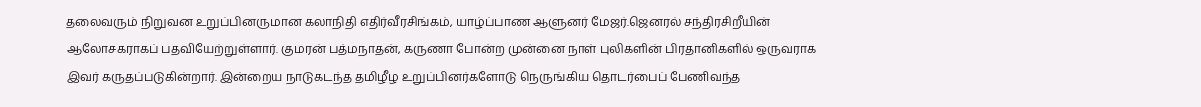தலைவரும் நிறுவன உறுப்பினருமான கலாநிதி எதிர்வீரசிங்கம், யாழ்ப்பாண ஆளுனர் மேஜர்.ஜெனரல் சந்திரசிறீயின் ஆலோசகராகப் பதவியேற்றுள்ளார். குமரன் பத்மநாதன், கருணா போன்ற முன்னை நாள் புலிகளின் பிரதானிகளில் ஒருவராக இவர் கருதப்படுகின்றார். இன்றைய நாடுகடந்த தமிழீழ உறுப்பினர்களோடு நெருங்கிய தொடர்பைப் பேணிவந்த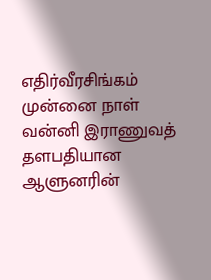எதிர்வீரசிங்கம் முன்னை நாள் வன்னி இராணுவத் தளபதியான ஆளுனரின்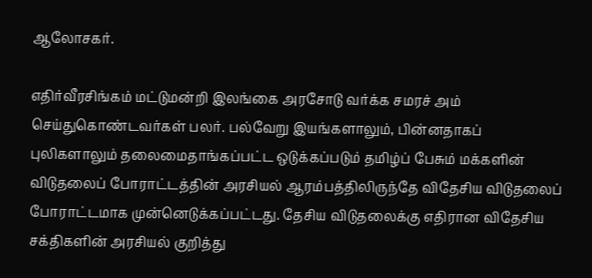ஆலோசகர்.

எதிர்வீரசிங்கம் மட்டுமன்றி இலங்கை அரசோடு வர்க்க சமரச் அம் செய்துகொண்டவர்கள் பலர். பல்வேறு இயங்களாலும், பின்னதாகப் புலிகளாலும் தலைமைதாங்கப்பட்ட ஒடுக்கப்படும் தமிழ்ப் பேசும் மக்களின் விடுதலைப் போராட்டத்தின் அரசியல் ஆரம்பத்திலிருந்தே விதேசிய விடுதலைப் போராட்டமாக முன்னெடுக்கப்பட்டது. தேசிய விடுதலைக்கு எதிரான விதேசிய சக்திகளின் அரசியல் குறித்து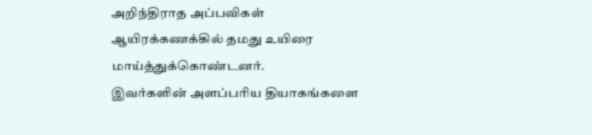அறிந்திராத அப்பவிகள் ஆயிரக்கணக்கில் தமது உயிரை மாய்த்துக்கொண்டனர்.
இவர்களின் அளப்பரிய தியாகங்களை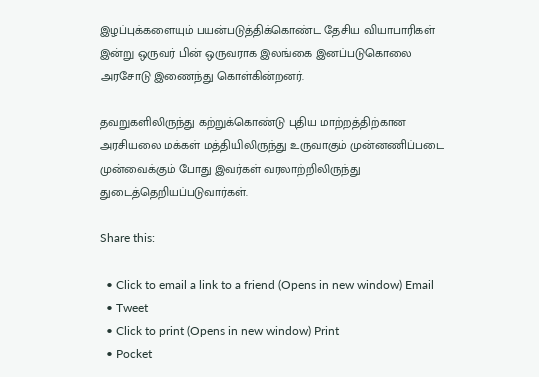இழப்புக்களையும் பயன்படுத்திக்கொண்ட தேசிய வியாபாரிகள் இன்று ஒருவர் பின் ஒருவராக இலங்கை இனப்படுகொலை அரசோடு இணைந்து கொள்கின்றனர்.

தவறுகளிலிருந்து கற்றுக்கொண்டு புதிய மாற்றத்திற்கான அரசியலை மக்கள் மத்தியிலிருந்து உருவாகும் முன்னணிப்படை முன்வைக்கும் போது இவர்கள் வரலாற்றிலிருந்து துடைத்தெறியப்படுவார்கள்.

Share this:

  • Click to email a link to a friend (Opens in new window) Email
  • Tweet
  • Click to print (Opens in new window) Print
  • Pocket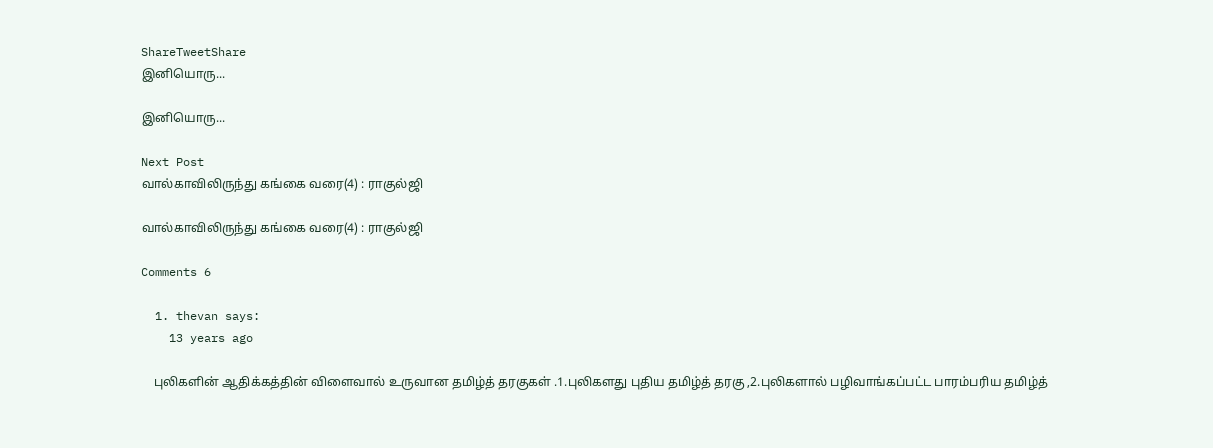ShareTweetShare
இனியொரு...

இனியொரு...

Next Post
வால்காவிலிருந்து கங்கை வரை(4) : ராகுல்ஜி

வால்காவிலிருந்து கங்கை வரை(4) : ராகுல்ஜி

Comments 6

  1. thevan says:
    13 years ago

    புலிகளின் ஆதிக்கத்தின் விளைவால் உருவான தமிழ்த் தரகுகள் .1.புலிகளது புதிய தமிழ்த் தரகு ,2.புலிகளால் பழிவாங்கப்பட்ட பாரம்பரிய தமிழ்த்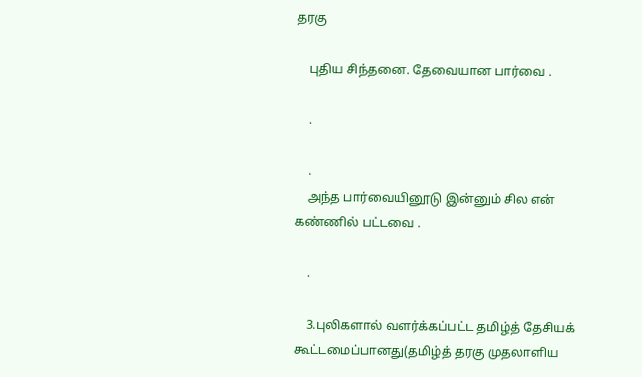தரகு

    புதிய சிந்தனை. தேவையான பார்வை .

    .

    .
    அந்த பார்வையினூடு இன்னும் சில என் கண்ணில் பட்டவை .

    .

    3.புலிகளால் வளர்க்கப்பட்ட தமிழ்த் தேசியக் கூட்டமைப்பானது(தமிழ்த் தரகு முதலாளிய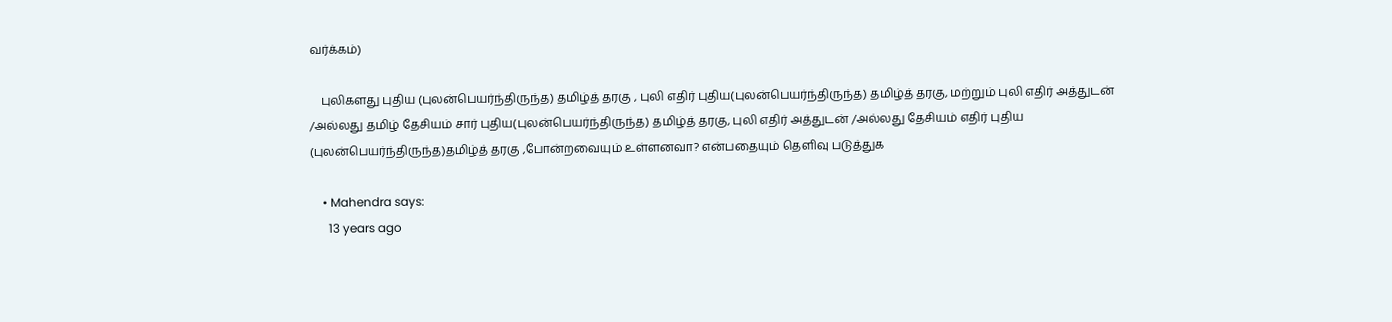வர்க்கம்)

    புலிகளது புதிய (புலன்பெயர்ந்திருந்த) தமிழ்த் தரகு , புலி எதிர் புதிய(புலன்பெயர்ந்திருந்த) தமிழ்த் தரகு, மற்றும் புலி எதிர் அத்துடன் /அல்லது தமிழ் தேசியம் சார் புதிய(புலன்பெயர்ந்திருந்த) தமிழ்த் தரகு, புலி எதிர் அத்துடன் /அல்லது தேசியம் எதிர் புதிய (புலன்பெயர்ந்திருந்த)தமிழ்த் தரகு ,போன்றவையும் உள்ளனவா? என்பதையும் தெளிவு படுத்துக

    • Mahendra says:
      13 years ago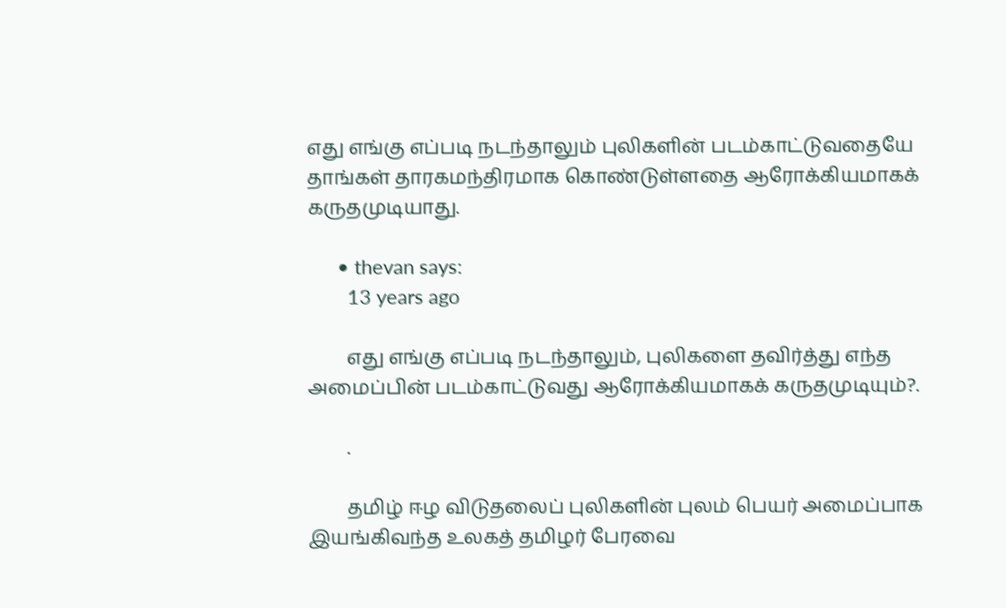எது எங்கு எப்படி நடந்தாலும் புலிகளின் படம்காட்டுவதையே தாங்கள் தாரகமந்திரமாக கொண்டுள்ளதை ஆரோக்கியமாகக் கருதமுடியாது.

      • thevan says:
        13 years ago

        எது எங்கு எப்படி நடந்தாலும், புலிகளை தவிர்த்து எந்த அமைப்பின் படம்காட்டுவது ஆரோக்கியமாகக் கருதமுடியும்?.

        .

        தமிழ் ஈழ விடுதலைப் புலிகளின் புலம் பெயர் அமைப்பாக இயங்கிவந்த உலகத் தமிழர் பேரவை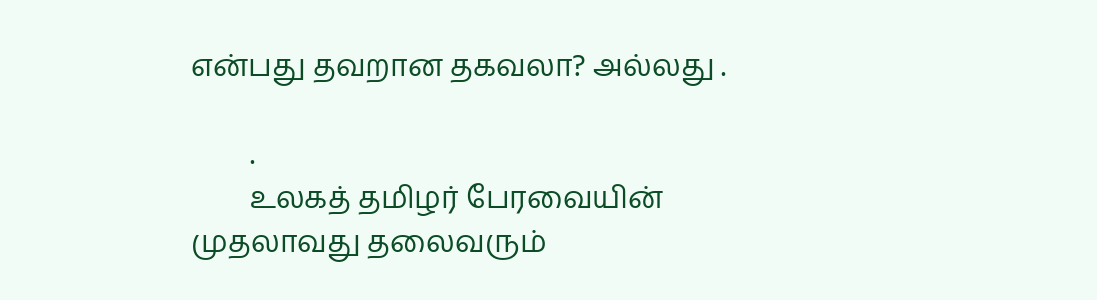என்பது தவறான தகவலா? அல்லது .

        .
        உலகத் தமிழர் பேரவையின் முதலாவது தலைவரும்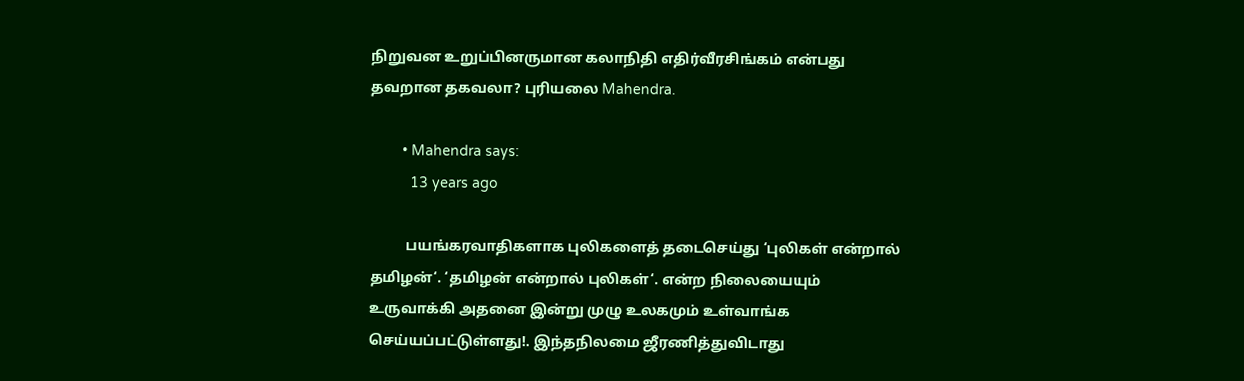நிறுவன உறுப்பினருமான கலாநிதி எதிர்வீரசிங்கம் என்பது தவறான தகவலா? புரியலை Mahendra.

        • Mahendra says:
          13 years ago

          பயங்கரவாதிகளாக புலிகளைத் தடைசெய்து ‘புலிகள் என்றால் தமிழன்‘. ‘தமிழன் என்றால் புலிகள்‘. என்ற நிலையையும் உருவாக்கி அதனை இன்று முழு உலகமும் உள்வாங்க செய்யப்பட்டுள்ளது!. இந்தநிலமை ஜீரணித்துவிடாது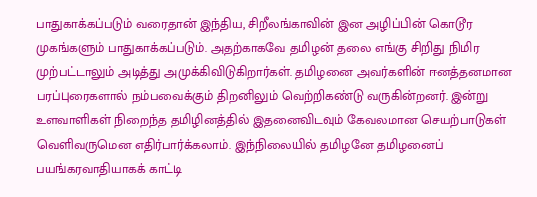பாதுகாக்கப்படும் வரைதான் இந்திய, சிறீலங்காவின் இன அழிப்பின் கொடூர முகங்களும் பாதுகாக்கப்படும். அதற்காகவே தமிழன் தலை எங்கு சிறிது நிமிர முற்பட்டாலும் அடித்து அமுக்கிவிடுகிறார்கள். தமிழனை அவர்களின் ஈனத்தனமான பரப்புரைகளால் நம்பவைக்கும் திறனிலும் வெற்றிகண்டு வருகின்றனர். இன்று உளவாளிகள் நிறைந்த தமிழினத்தில் இதனைவிடவும் கேவலமான செயற்பாடுகள் வெளிவருமென எதிர்பார்க்கலாம். இந்நிலையில் தமிழனே தமிழனைப் பயங்கரவாதியாகக் காட்டி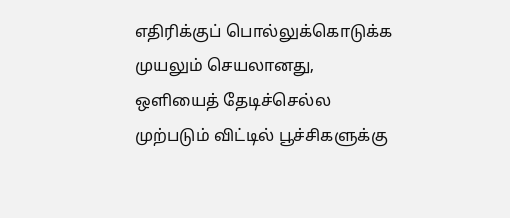எதிரிக்குப் பொல்லுக்கொடுக்க முயலும் செயலானது, ஒளியைத் தேடிச்செல்ல முற்படும் விட்டில் பூச்சிகளுக்கு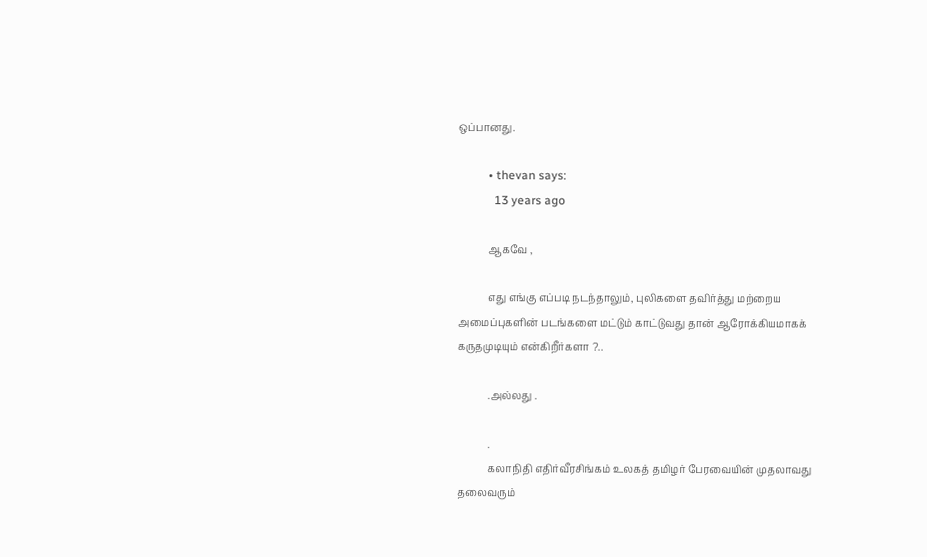ஒப்பானது.

          • thevan says:
            13 years ago

            ஆகவே ,

            எது எங்கு எப்படி நடந்தாலும், புலிகளை தவிர்த்து மற்றைய அமைப்புகளின் படங்களை மட்டும் காட்டுவது தான் ஆரோக்கியமாகக் கருதமுடியும் என்கிறீர்களா ?..

            .அல்லது .

            .
            கலாநிதி எதிர்வீரசிங்கம் உலகத் தமிழர் பேரவையின் முதலாவது தலைவரும்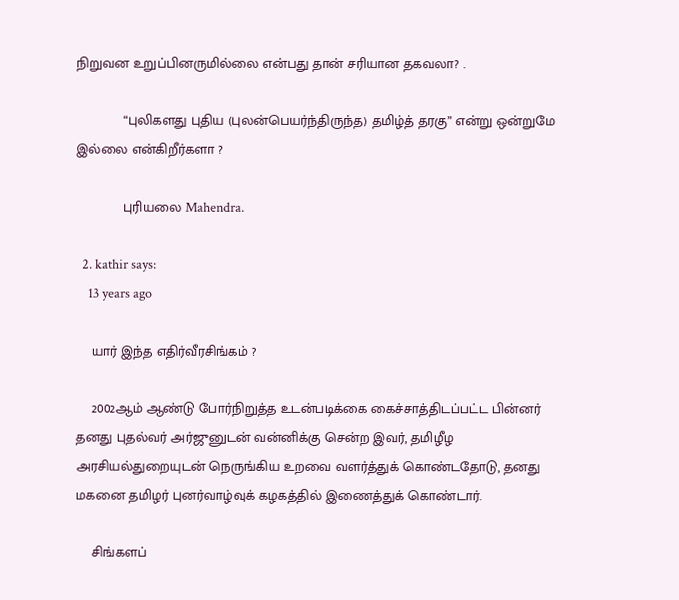நிறுவன உறுப்பினருமில்லை என்பது தான் சரியான தகவலா? .

            “புலிகளது புதிய (புலன்பெயர்ந்திருந்த) தமிழ்த் தரகு” என்று ஒன்றுமே இல்லை என்கிறீர்களா ?

            புரியலை Mahendra.

  2. kathir says:
    13 years ago

    யார் இந்த எதிர்வீரசிங்கம் ?

    2002ஆம் ஆண்டு போர்நிறுத்த உடன்படிக்கை கைச்சாத்திடப்பட்ட பின்னர் தனது புதல்வர் அர்ஜுனுடன் வன்னிக்கு சென்ற இவர், தமிழீழ அரசியல்துறையுடன் நெருங்கிய உறவை வளர்த்துக் கொண்டதோடு, தனது மகனை தமிழர் புனர்வாழ்வுக் கழகத்தில் இணைத்துக் கொண்டார்.

    சிங்களப்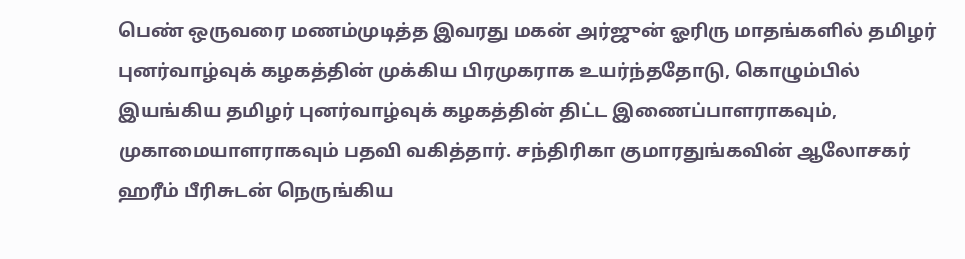பெண் ஒருவரை மணம்முடித்த இவரது மகன் அர்ஜுன் ஓரிரு மாதங்களில் தமிழர் புனர்வாழ்வுக் கழகத்தின் முக்கிய பிரமுகராக உயர்ந்ததோடு, கொழும்பில் இயங்கிய தமிழர் புனர்வாழ்வுக் கழகத்தின் திட்ட இணைப்பாளராகவும், முகாமையாளராகவும் பதவி வகித்தார். சந்திரிகா குமாரதுங்கவின் ஆலோசகர் ஹரீம் பீரிசுடன் நெருங்கிய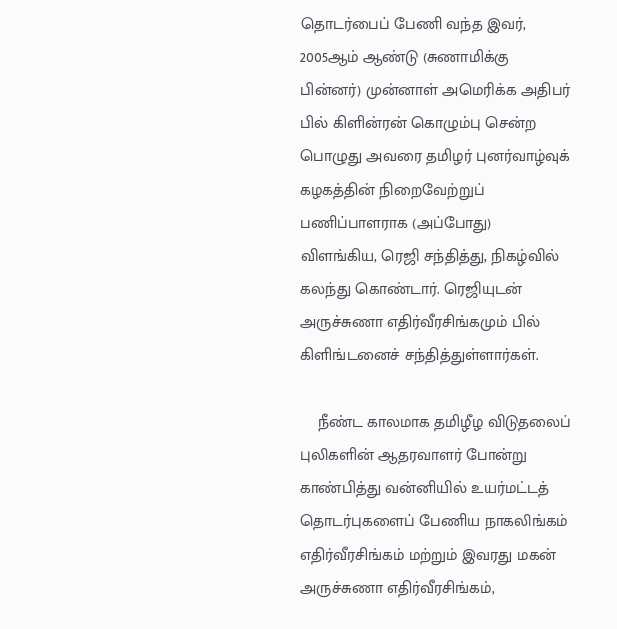தொடர்பைப் பேணி வந்த இவர், 2005ஆம் ஆண்டு (சுணாமிக்கு பின்னர்) முன்னாள் அமெரிக்க அதிபர் பில் கிளின்ரன் கொழும்பு சென்ற பொழுது அவரை தமிழர் புனர்வாழ்வுக் கழகத்தின் நிறைவேற்றுப் பணிப்பாளராக (அப்போது) விளங்கிய, ரெஜி சந்தித்து, நிகழ்வில் கலந்து கொண்டார். ரெஜியுடன் அருச்சுணா எதிர்வீரசிங்கமும் பில் கிளிங்டனைச் சந்தித்துள்ளார்கள்.

    நீண்ட காலமாக தமிழீழ விடுதலைப் புலிகளின் ஆதரவாளர் போன்று காண்பித்து வன்னியில் உயர்மட்டத் தொடர்புகளைப் பேணிய நாகலிங்கம் எதிர்வீரசிங்கம் மற்றும் இவரது மகன் அருச்சுணா எதிர்வீரசிங்கம்,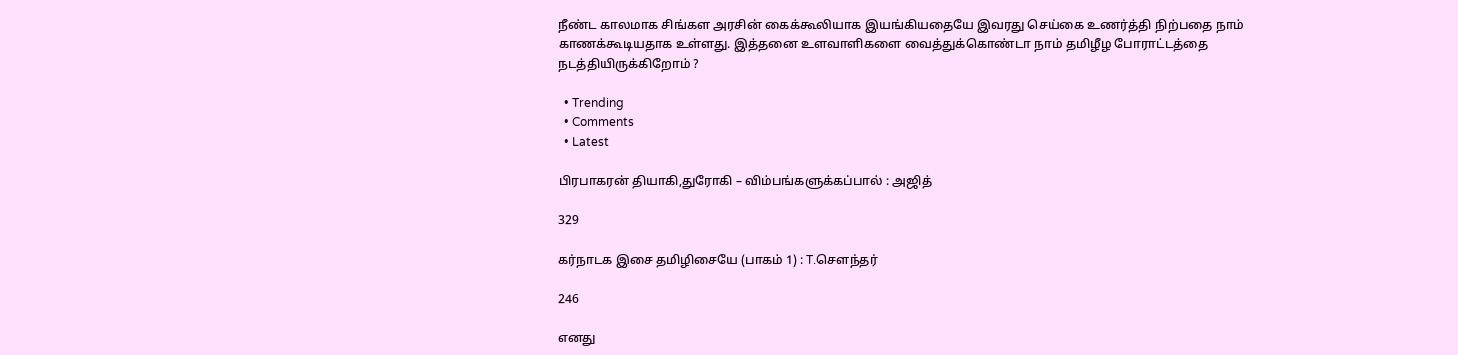நீண்ட காலமாக சிங்கள அரசின் கைக்கூலியாக இயங்கியதையே இவரது செய்கை உணர்த்தி நிற்பதை நாம் காணக்கூடியதாக உள்ளது. இத்தனை உளவாளிகளை வைத்துக்கொண்டா நாம் தமிழீழ போராட்டத்தை நடத்தியிருக்கிறோம் ?

  • Trending
  • Comments
  • Latest

பிரபாகரன் தியாகி,துரோகி – விம்பங்களுக்கப்பால் : அஜித்

329

கர்நாடக இசை தமிழிசையே (பாகம் 1) : T.செளந்தர்

246

எனது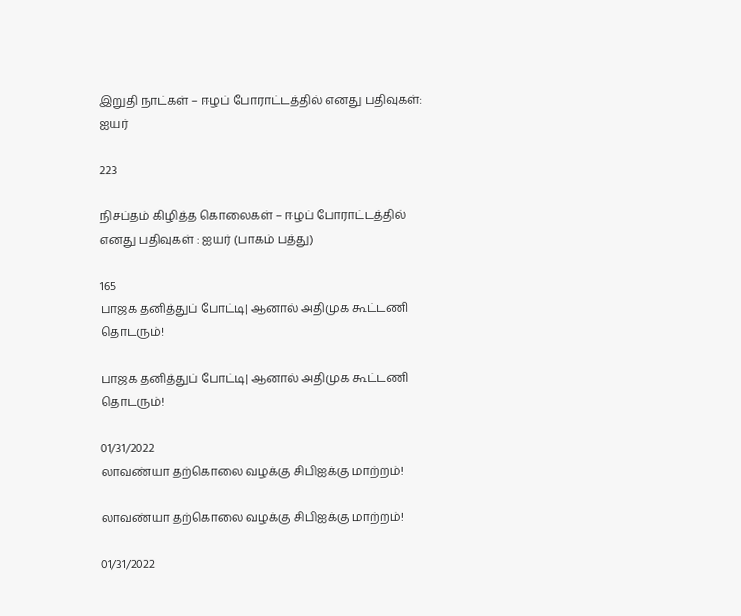இறுதி நாட்கள் – ஈழப் போராட்டத்தில் எனது பதிவுகள்: ஐயர்

223

நிசப்தம் கிழித்த கொலைகள் – ஈழப் போராட்டத்தில் எனது பதிவுகள் : ஐயர் (பாகம் பத்து)

165
பாஜக தனித்துப் போட்டி| ஆனால் அதிமுக கூட்டணி தொடரும்!

பாஜக தனித்துப் போட்டி| ஆனால் அதிமுக கூட்டணி தொடரும்!

01/31/2022
லாவண்யா தற்கொலை வழக்கு சிபிஐக்கு மாற்றம்!

லாவண்யா தற்கொலை வழக்கு சிபிஐக்கு மாற்றம்!

01/31/2022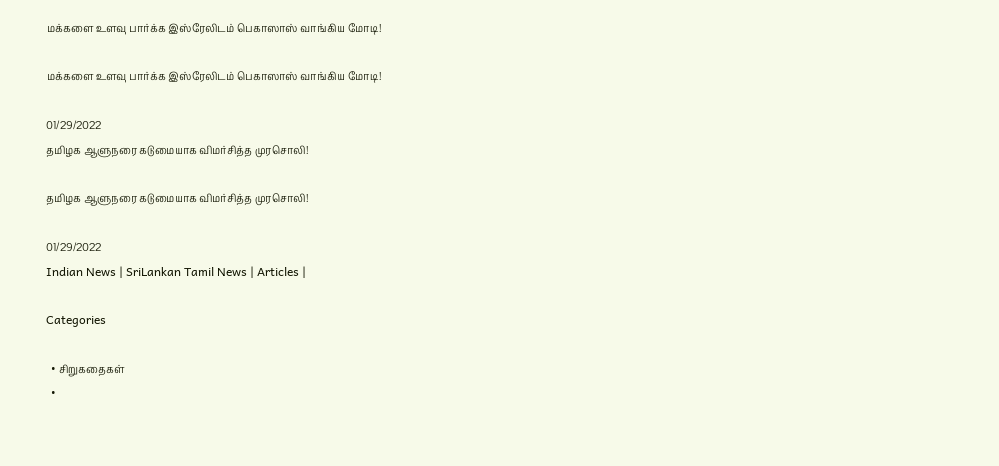மக்களை உளவு பார்க்க இஸ்ரேலிடம் பெகாஸாஸ் வாங்கிய மோடி!

மக்களை உளவு பார்க்க இஸ்ரேலிடம் பெகாஸாஸ் வாங்கிய மோடி!

01/29/2022
தமிழக ஆளுநரை கடுமையாக விமர்சித்த முரசொலி!

தமிழக ஆளுநரை கடுமையாக விமர்சித்த முரசொலி!

01/29/2022
Indian News | SriLankan Tamil News | Articles |

Categories

  • சிறுகதைகள்
  •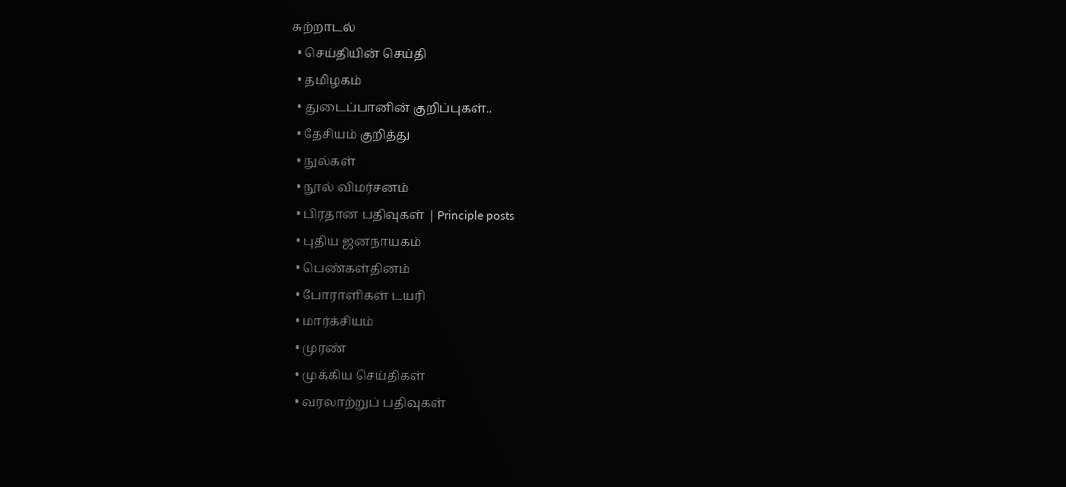சுற்றாடல்
  • செய்தியின் செய்தி
  • தமிழகம்
  • துடைப்பானின் குறிப்புகள்..
  • தேசியம் குறித்து
  • நுல்கள்
  • நூல் விமர்சனம்
  • பிரதான பதிவுகள் | Principle posts
  • புதிய ஜனநாயகம்
  • பெண்கள்தினம்
  • போராளிகள் டயரி
  • மார்க்சியம்
  • முரண்
  • முக்கிய செய்திகள்
  • வரலாற்றுப் பதிவுகள்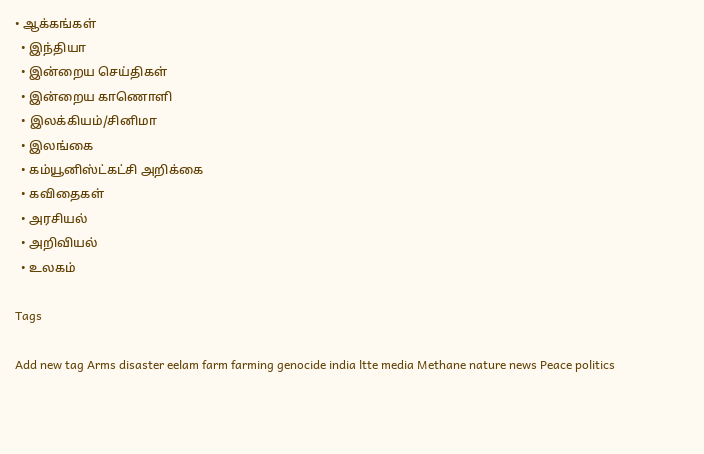• ஆக்கங்கள்
  • இந்தியா
  • இன்றைய செய்திகள்
  • இன்றைய காணொளி
  • இலக்கியம்/சினிமா
  • இலங்கை
  • கம்யூனிஸ்ட்கட்சி அறிக்கை
  • கவிதைகள்
  • அரசியல்
  • அறிவியல்
  • உலகம்

Tags

Add new tag Arms disaster eelam farm farming genocide india ltte media Methane nature news Peace politics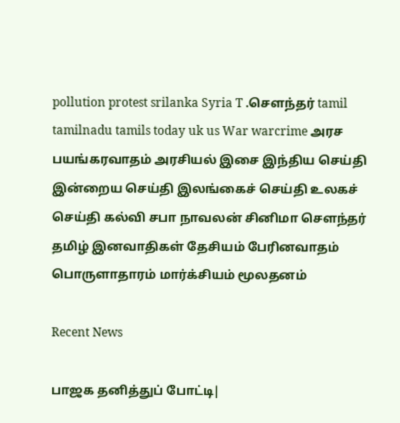pollution protest srilanka Syria T .சௌந்தர் tamil tamilnadu tamils today uk us War warcrime அரச பயங்கரவாதம் அரசியல் இசை இந்திய செய்தி இன்றைய செய்தி இலங்கைச் செய்தி உலகச் செய்தி கல்வி சபா நாவலன் சினிமா சௌந்தர் தமிழ் இனவாதிகள் தேசியம் பேரினவாதம் பொருளாதாரம் மார்க்சியம் மூலதனம்

Recent News

பாஜக தனித்துப் போட்டி|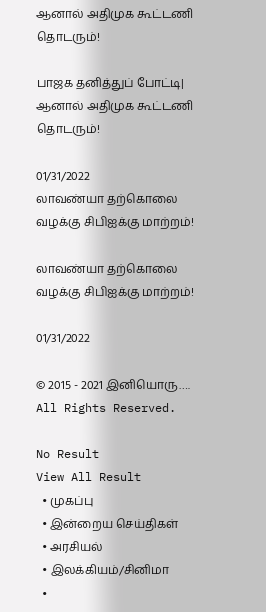ஆனால் அதிமுக கூட்டணி தொடரும்!

பாஜக தனித்துப் போட்டி| ஆனால் அதிமுக கூட்டணி தொடரும்!

01/31/2022
லாவண்யா தற்கொலை வழக்கு சிபிஐக்கு மாற்றம்!

லாவண்யா தற்கொலை வழக்கு சிபிஐக்கு மாற்றம்!

01/31/2022

© 2015 - 2021 இனியொரு…. All Rights Reserved.

No Result
View All Result
  • முகப்பு
  • இன்றைய செய்திகள்
  • அரசியல்
  • இலக்கியம்/சினிமா
  •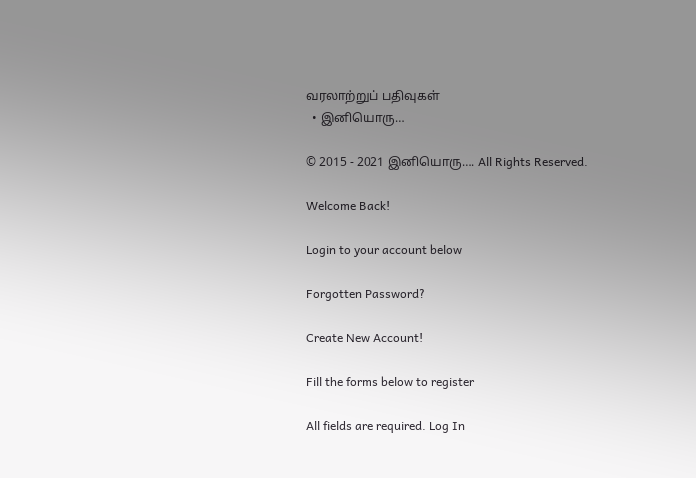வரலாற்றுப் பதிவுகள்
  • இனியொரு…

© 2015 - 2021 இனியொரு…. All Rights Reserved.

Welcome Back!

Login to your account below

Forgotten Password?

Create New Account!

Fill the forms below to register

All fields are required. Log In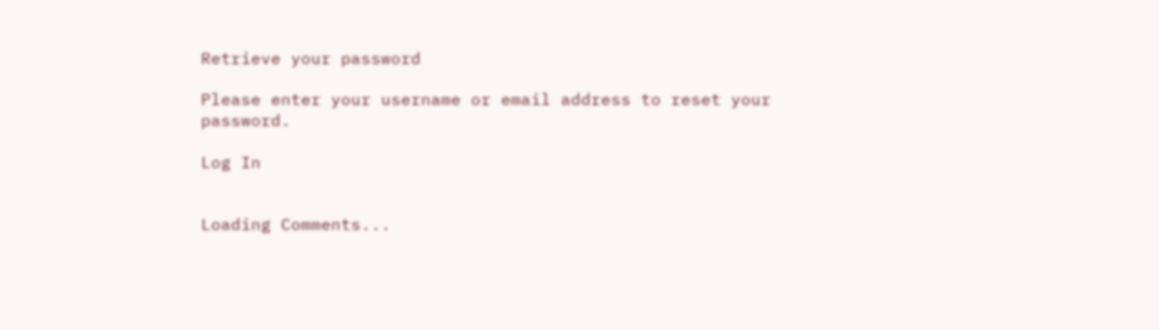Retrieve your password

Please enter your username or email address to reset your password.

Log In


Loading Comments...